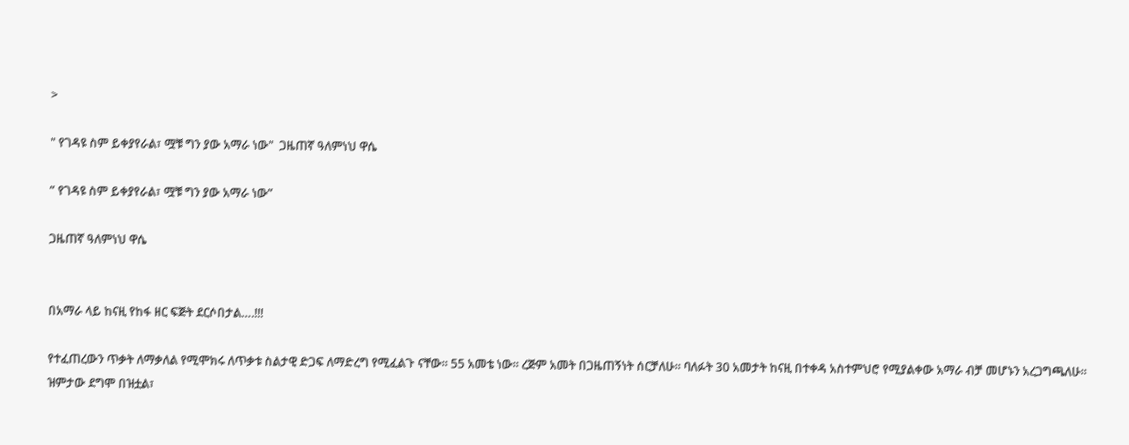>

" የገዳዩ ስም ይቀያየራል፣ ሟቹ ግን ያው አማራ ነው"  ጋዜጠኛ ዓለምነህ ዋሴ

” የገዳዩ ስም ይቀያየራል፣ ሟቹ ግን ያው አማራ ነው”

ጋዜጠኛ ዓለምነህ ዋሴ


በአማራ ላይ ከናዚ የከፋ ዘር ፍጅት ደርሶበታል….!!!

የተፈጠረውን ጥቃት ለማቃለል የሚሞክሩ ለጥቃቱ ስልታዊ ድጋፍ ለማድረግ የሚፈልጉ ናቸው። 55 አመቴ ነው። ረጅም አመት በጋዜጠኝነት ሰርቻለሁ። ባለፉት 30 አመታት ከናዚ በተቀዳ አስተምህሮ የሚያልቀው አማራ ብቻ መሆኑን አረጋግጫለሁ። ዝምታው ደግሞ በዝቷል፣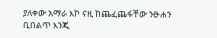ያለቀው አማራ እኮ ናዚ ከጨፈጨፋቸው ንፁሐን ቢበልጥ እንጂ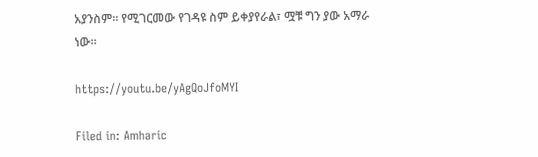አያንስም። የሚገርመው የገዳዩ ስም ይቀያየራል፣ ሟቹ ግን ያው አማራ ነው።

https://youtu.be/yAgQoJfoMYI

Filed in: Amharic